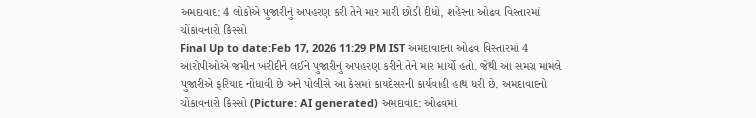અમદાવાદ: 4 લોકોએ પુજારીનું અપહરણ કરી તેને માર મારી છોડી દીધો, શહેરના ઓઢવ વિસ્તારમાં ચોંકાવનારો કિસ્સો
Final Up to date:Feb 17, 2026 11:29 PM IST અમદાવાદના ઓઢવ વિસ્તારમાં 4 આરોપીઓએ જમીન ખરીદીને લઈને પુજારીનું અપહરણ કરીને તેને માર માર્યો હતો. જેથી આ સમગ્ર મામલે પુજારીએ ફરિયાદ નોંધાવી છે અને પોલીસે આ કેસમાં કાયદેસરની કાર્યવાહી હાથ ધરી છે. અમદાવાદનો ચોંકાવનારો કિસ્સો (Picture: AI generated) અમદાવાદ: ઓઢવમાં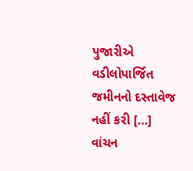પુજારીએ વડીલોપાર્જિત જમીનનો દસ્તાવેજ નહીં કરી […]
વાંચન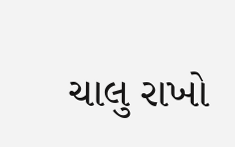ચાલુ રાખો